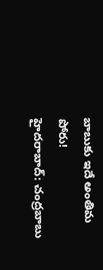బాబుకు ఇదే అంతిమ పోరు!
హైదరాబాద్: చంద్రబాబు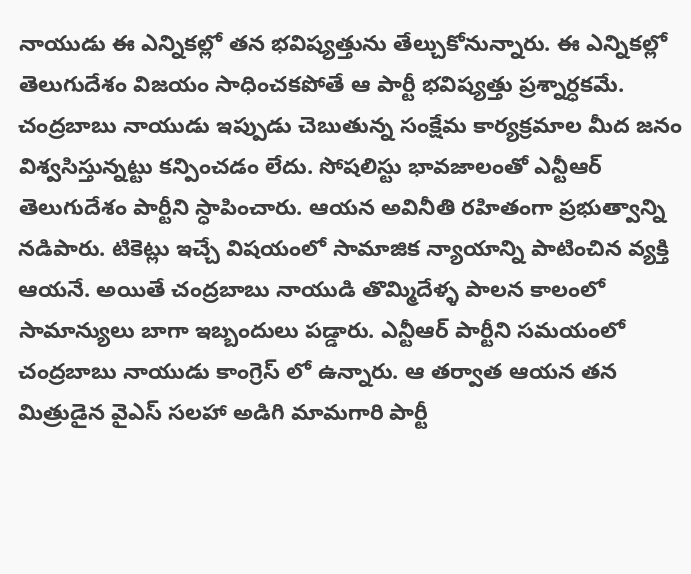నాయుడు ఈ ఎన్నికల్లో తన భవిష్యత్తును తేల్చుకోనున్నారు. ఈ ఎన్నికల్లో తెలుగుదేశం విజయం సాధించకపోతే ఆ పార్టీ భవిష్యత్తు ప్రశ్నార్ధకమే. చంద్రబాబు నాయుడు ఇప్పుడు చెబుతున్న సంక్షేమ కార్యక్రమాల మీద జనం విశ్వసిస్తున్నట్టు కన్పించడం లేదు. సోషలిస్టు భావజాలంతో ఎన్టీఆర్ తెలుగుదేశం పార్టీని స్ధాపించారు. ఆయన అవినీతి రహితంగా ప్రభుత్వాన్ని నడిపారు. టికెట్లు ఇచ్చే విషయంలో సామాజిక న్యాయాన్ని పాటించిన వ్యక్తి ఆయనే. అయితే చంద్రబాబు నాయుడి తొమ్మిదేళ్ళ పాలన కాలంలో సామాన్యులు బాగా ఇబ్బందులు పడ్డారు. ఎన్టీఆర్ పార్టీని సమయంలో చంద్రబాబు నాయుడు కాంగ్రెస్ లో ఉన్నారు. ఆ తర్వాత ఆయన తన మిత్రుడైన వైఎస్ సలహా అడిగి మామగారి పార్టీ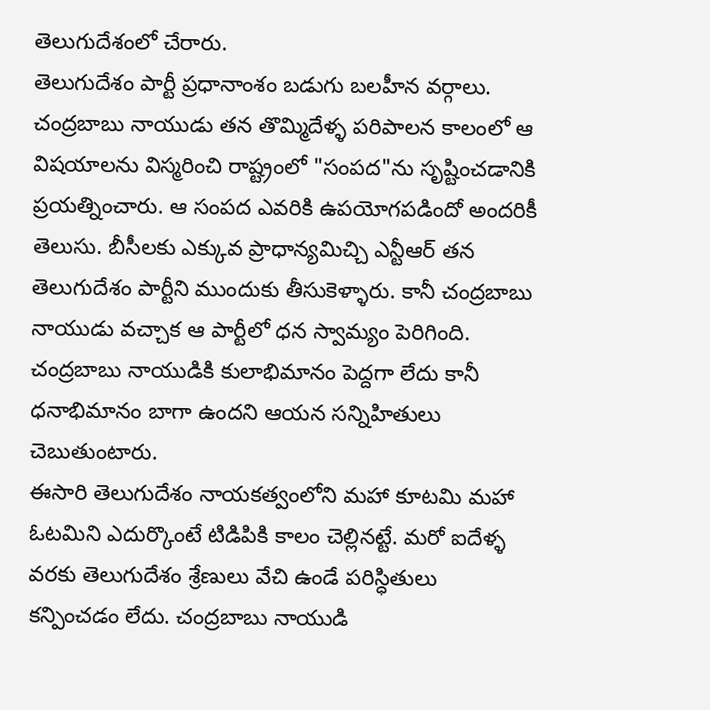తెలుగుదేశంలో చేరారు.
తెలుగుదేశం పార్టీ ప్రధానాంశం బడుగు బలహీన వర్గాలు. చంద్రబాబు నాయుడు తన తొమ్మిదేళ్ళ పరిపాలన కాలంలో ఆ విషయాలను విస్మరించి రాష్ట్రంలో "సంపద"ను సృష్టించడానికి ప్రయత్నించారు. ఆ సంపద ఎవరికి ఉపయోగపడిందో అందరికీ తెలుసు. బీసీలకు ఎక్కువ ప్రాధాన్యమిచ్చి ఎన్టీఆర్ తన తెలుగుదేశం పార్టీని ముందుకు తీసుకెళ్ళారు. కానీ చంద్రబాబు నాయుడు వచ్చాక ఆ పార్టీలో ధన స్వామ్యం పెరిగింది. చంద్రబాబు నాయుడికి కులాభిమానం పెద్దగా లేదు కానీ ధనాభిమానం బాగా ఉందని ఆయన సన్నిహితులు చెబుతుంటారు.
ఈసారి తెలుగుదేశం నాయకత్వంలోని మహా కూటమి మహా ఓటమిని ఎదుర్కొంటే టిడిపికి కాలం చెల్లినట్టే. మరో ఐదేళ్ళ వరకు తెలుగుదేశం శ్రేణులు వేచి ఉండే పరిస్ధితులు కన్పించడం లేదు. చంద్రబాబు నాయుడి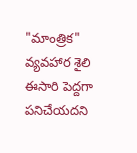"మాంత్రిక" వ్యవహార శైలి ఈసారి పెద్దగా పనిచేయదని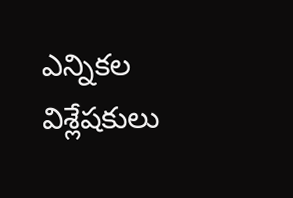ఎన్నికల విశ్లేషకులు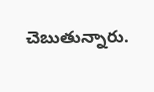చెబుతున్నారు.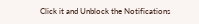Click it and Unblock the Notifications